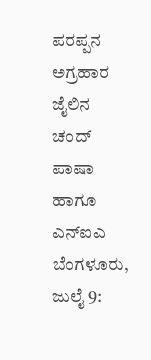ಪರಪ್ಪನ ಅಗ್ರಹಾರ ಜೈಲಿನ ಚಂದ್ ಪಾಷಾ ಹಾಗೂ ಎನ್ಐಎ
ಬೆಂಗಳೂರು, ಜುಲೈ 9: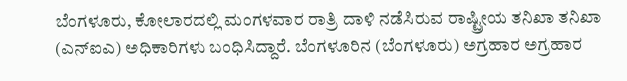ಬೆಂಗಳೂರು, ಕೋಲಾರದಲ್ಲಿ ಮಂಗಳವಾರ ರಾತ್ರಿ ದಾಳಿ ನಡೆಸಿರುವ ರಾಷ್ಟ್ರೀಯ ತನಿಖಾ ತನಿಖಾ (ಎನ್ಐಎ) ಅಧಿಕಾರಿಗಳು ಬಂಧಿಸಿದ್ದಾರೆ. ಬೆಂಗಳೂರಿನ (ಬೆಂಗಳೂರು) ಅಗ್ರಹಾರ ಅಗ್ರಹಾರ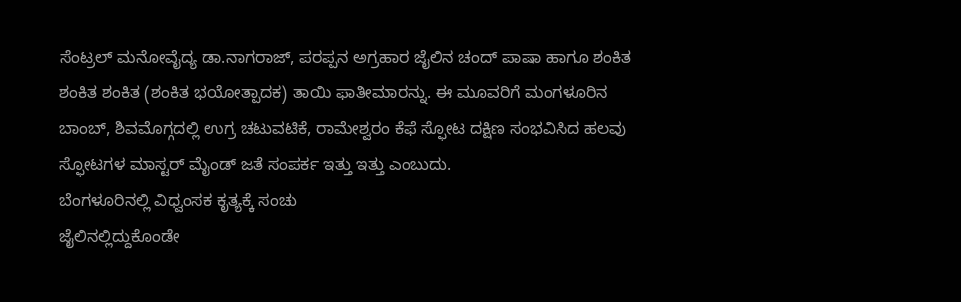ಸೆಂಟ್ರಲ್ ಮನೋವೈದ್ಯ ಡಾ.ನಾಗರಾಜ್, ಪರಪ್ಪನ ಅಗ್ರಹಾರ ಜೈಲಿನ ಚಂದ್ ಪಾಷಾ ಹಾಗೂ ಶಂಕಿತ ಶಂಕಿತ ಶಂಕಿತ (ಶಂಕಿತ ಭಯೋತ್ಪಾದಕ) ತಾಯಿ ಫಾತೀಮಾರನ್ನು. ಈ ಮೂವರಿಗೆ ಮಂಗಳೂರಿನ ಬಾಂಬ್, ಶಿವಮೊಗ್ಗದಲ್ಲಿ ಉಗ್ರ ಚಟುವಟಿಕೆ, ರಾಮೇಶ್ವರಂ ಕೆಫೆ ಸ್ಫೋಟ ದಕ್ಷಿಣ ಸಂಭವಿಸಿದ ಹಲವು ಸ್ಫೋಟಗಳ ಮಾಸ್ಟರ್ ಮೈಂಡ್ ಜತೆ ಸಂಪರ್ಕ ಇತ್ತು ಇತ್ತು ಎಂಬುದು.
ಬೆಂಗಳೂರಿನಲ್ಲಿ ವಿಧ್ವಂಸಕ ಕೃತ್ಯಕ್ಕೆ ಸಂಚು
ಜೈಲಿನಲ್ಲಿದ್ದುಕೊಂಡೇ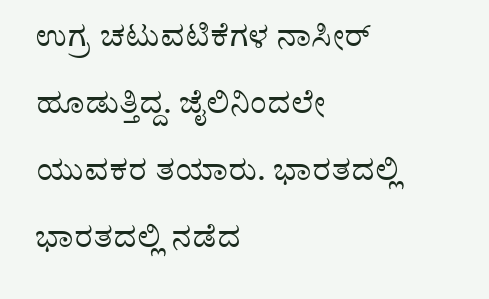ಉಗ್ರ ಚಟುವಟಿಕೆಗಳ ನಾಸೀರ್ ಹೂಡುತ್ತಿದ್ದ. ಜೈಲಿನಿಂದಲೇ ಯುವಕರ ತಯಾರು. ಭಾರತದಲ್ಲಿ ಭಾರತದಲ್ಲಿ ನಡೆದ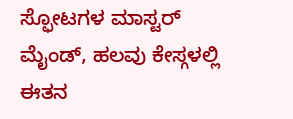ಸ್ಫೋಟಗಳ ಮಾಸ್ಟರ್ ಮೈಂಡ್, ಹಲವು ಕೇಸ್ಗಳಲ್ಲಿ ಈತನ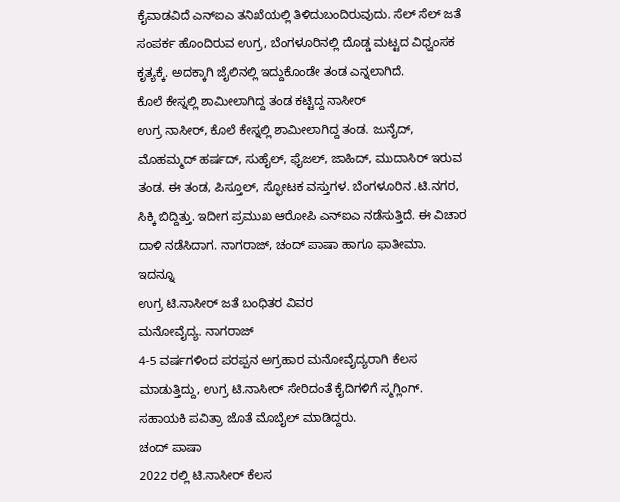ಕೈವಾಡವಿದೆ ಎನ್ಐಎ ತನಿಖೆಯಲ್ಲಿ ತಿಳಿದುಬಂದಿರುವುದು. ಸೆಲ್ ಸೆಲ್ ಜತೆ ಸಂಪರ್ಕ ಹೊಂದಿರುವ ಉಗ್ರ, ಬೆಂಗಳೂರಿನಲ್ಲಿ ದೊಡ್ಡ ಮಟ್ಟದ ವಿಧ್ವಂಸಕ ಕೃತ್ಯಕ್ಕೆ. ಅದಕ್ಕಾಗಿ ಜೈಲಿನಲ್ಲಿ ಇದ್ದುಕೊಂಡೇ ತಂಡ ಎನ್ನಲಾಗಿದೆ.
ಕೊಲೆ ಕೇಸ್ನಲ್ಲಿ ಶಾಮೀಲಾಗಿದ್ದ ತಂಡ ಕಟ್ಟಿದ್ದ ನಾಸೀರ್
ಉಗ್ರ ನಾಸೀರ್, ಕೊಲೆ ಕೇಸ್ನಲ್ಲಿ ಶಾಮೀಲಾಗಿದ್ದ ತಂಡ. ಜುನೈದ್, ಮೊಹಮ್ಮದ್ ಹರ್ಷದ್, ಸುಹೈಲ್, ಫೈಜಲ್, ಜಾಹಿದ್, ಮುದಾಸಿರ್ ಇರುವ ತಂಡ. ಈ ತಂಡ, ಪಿಸ್ತೂಲ್, ಸ್ಫೋಟಕ ವಸ್ತುಗಳ. ಬೆಂಗಳೂರಿನ .ಟಿ.ನಗರ, ಸಿಕ್ಕಿ ಬಿದ್ದಿತ್ತು. ಇದೀಗ ಪ್ರಮುಖ ಆರೋಪಿ ಎನ್ಐಎ ನಡೆಸುತ್ತಿದೆ. ಈ ವಿಚಾರ ದಾಳಿ ನಡೆಸಿದಾಗ. ನಾಗರಾಜ್, ಚಂದ್ ಪಾಷಾ ಹಾಗೂ ಫಾತೀಮಾ.
ಇದನ್ನೂ
ಉಗ್ರ ಟಿ.ನಾಸೀರ್ ಜತೆ ಬಂಧಿತರ ವಿವರ
ಮನೋವೈದ್ಯ. ನಾಗರಾಜ್
4-5 ವರ್ಷಗಳಿಂದ ಪರಪ್ಪನ ಅಗ್ರಹಾರ ಮನೋವೈದ್ಯರಾಗಿ ಕೆಲಸ ಮಾಡುತ್ತಿದ್ದು, ಉಗ್ರ ಟಿ.ನಾಸೀರ್ ಸೇರಿದಂತೆ ಕೈದಿಗಳಿಗೆ ಸ್ಮಗ್ಲಿಂಗ್. ಸಹಾಯಕಿ ಪವಿತ್ರಾ ಜೊತೆ ಮೊಬೈಲ್ ಮಾಡಿದ್ದರು.
ಚಂದ್ ಪಾಷಾ
2022 ರಲ್ಲಿ ಟಿ.ನಾಸೀರ್ ಕೆಲಸ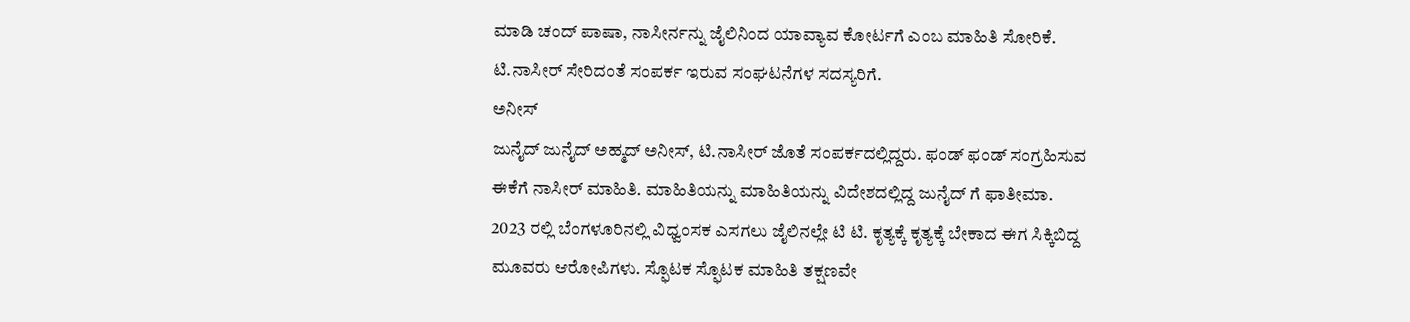ಮಾಡಿ ಚಂದ್ ಪಾಷಾ, ನಾಸೀರ್ನನ್ನು ಜೈಲಿನಿಂದ ಯಾವ್ಯಾವ ಕೋರ್ಟಗೆ ಎಂಬ ಮಾಹಿತಿ ಸೋರಿಕೆ. ಟಿ.ನಾಸೀರ್ ಸೇರಿದಂತೆ ಸಂಪರ್ಕ ಇರುವ ಸಂಘಟನೆಗಳ ಸದಸ್ಯರಿಗೆ.
ಅನೀಸ್
ಜುನೈದ್ ಜುನೈದ್ ಅಹ್ಮದ್ ಅನೀಸ್, ಟಿ.ನಾಸೀರ್ ಜೊತೆ ಸಂಪರ್ಕದಲ್ಲಿದ್ದರು. ಫಂಡ್ ಫಂಡ್ ಸಂಗ್ರಹಿಸುವ ಈಕೆಗೆ ನಾಸೀರ್ ಮಾಹಿತಿ. ಮಾಹಿತಿಯನ್ನು ಮಾಹಿತಿಯನ್ನು ವಿದೇಶದಲ್ಲಿದ್ದ ಜುನೈದ್ ಗೆ ಫಾತೀಮಾ.
2023 ರಲ್ಲಿ ಬೆಂಗಳೂರಿನಲ್ಲಿ ವಿಧ್ವಂಸಕ ಎಸಗಲು ಜೈಲಿನಲ್ಲೇ ಟಿ ಟಿ. ಕೃತ್ಯಕ್ಕೆ ಕೃತ್ಯಕ್ಕೆ ಬೇಕಾದ ಈಗ ಸಿಕ್ಕಿಬಿದ್ದ ಮೂವರು ಆರೋಪಿಗಳು. ಸ್ಫೊಟಕ ಸ್ಫೊಟಕ ಮಾಹಿತಿ ತಕ್ಷಣವೇ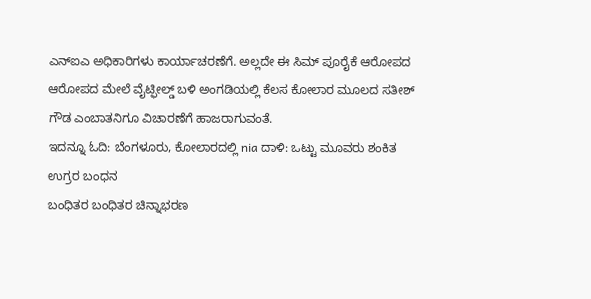ಎನ್ಐಎ ಅಧಿಕಾರಿಗಳು ಕಾರ್ಯಾಚರಣೆಗೆ. ಅಲ್ಲದೇ ಈ ಸಿಮ್ ಪೂರೈಕೆ ಆರೋಪದ ಆರೋಪದ ಮೇಲೆ ವೈಟ್ಫೀಲ್ಡ್ ಬಳಿ ಅಂಗಡಿಯಲ್ಲಿ ಕೆಲಸ ಕೋಲಾರ ಮೂಲದ ಸತೀಶ್ ಗೌಡ ಎಂಬಾತನಿಗೂ ವಿಚಾರಣೆಗೆ ಹಾಜರಾಗುವಂತೆ.
ಇದನ್ನೂ ಓದಿ: ಬೆಂಗಳೂರು, ಕೋಲಾರದಲ್ಲಿ nia ದಾಳಿ: ಒಟ್ಟು ಮೂವರು ಶಂಕಿತ ಉಗ್ರರ ಬಂಧನ
ಬಂಧಿತರ ಬಂಧಿತರ ಚಿನ್ನಾಭರಣ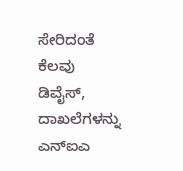ಸೇರಿದಂತೆ ಕೆಲವು ಡಿವೈಸ್, ದಾಖಲೆಗಳನ್ನು ಎನ್ಐಎ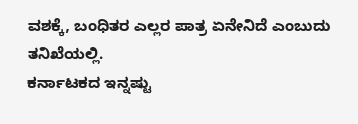ವಶಕ್ಕೆ, ಬಂಧಿತರ ಎಲ್ಲರ ಪಾತ್ರ ಏನೇನಿದೆ ಎಂಬುದು ತನಿಖೆಯಲ್ಲಿ.
ಕರ್ನಾಟಕದ ಇನ್ನಷ್ಟು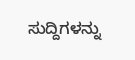ಸುದ್ದಿಗಳನ್ನು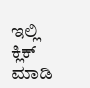ಇಲ್ಲಿ ಕ್ಲಿಕ್ ಮಾಡಿ